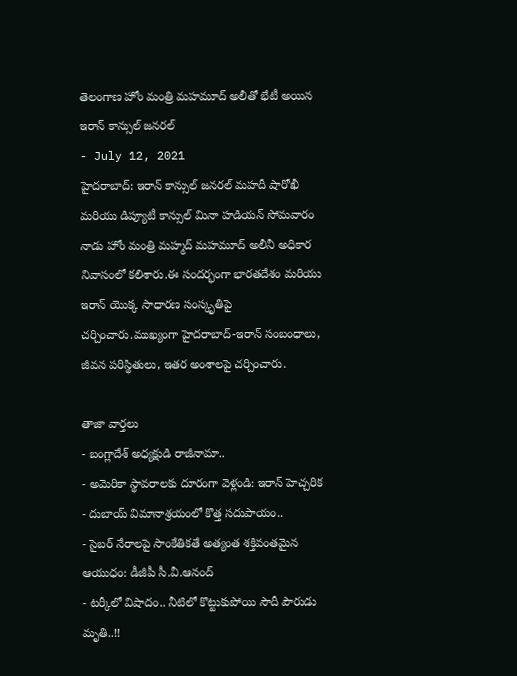తెలంగాణ హోం మంత్రి మహమూద్ అలీతో భేటీ అయిన ఇరాన్ కాన్సుల్ జనరల్
- July 12, 2021
హైదరాబాద్: ఇరాన్ కాన్సుల్ జనరల్ మహదీ షారోఖీ మరియు డిప్యూటీ కాన్సుల్ మినా హడియన్ సోమవారం నాడు హోం మంత్రి మహ్మద్ మహమూద్ అలీనీ అధికార నివాసంలో కలిశారు.ఈ సందర్భంగా భారతదేశం మరియు ఇరాన్ యొక్క సాధారణ సంస్కృతిపై చర్చించారు.ముఖ్యంగా హైదరాబాద్-ఇరాన్ సంబంధాలు, జీవన పరిస్థితులు, ఇతర అంశాలపై చర్చించారు.

తాజా వార్తలు
- బంగ్లాదేశ్ అధ్యక్షుడి రాజీనామా..
- అమెరికా స్థావరాలకు దూరంగా వెళ్లండి: ఇరాన్ హెచ్చరిక
- దుబాయ్ విమానాశ్రయంలో కొత్త సదుపాయం..
- సైబర్ నేరాలపై సాంకేతికతే అత్యంత శక్తివంతమైన ఆయుధం: డీజీపీ సీ.వీ.ఆనంద్
- టర్కీలో విషాదం.. నీటిలో కొట్టుకుపోయి సౌదీ పౌరుడు మృతి..!!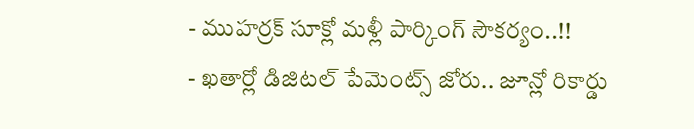- ముహర్రక్ సూక్లో మళ్లీ పార్కింగ్ సౌకర్యం..!!
- ఖతార్లో డిజిటల్ పేమెంట్స్ జోరు.. జూన్లో రికార్డు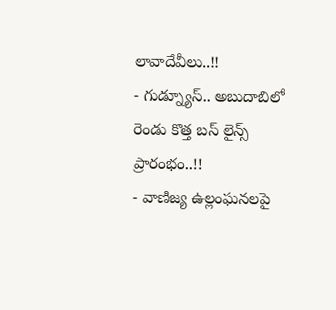లావాదేవీలు..!!
- గుడ్న్యూస్.. అబుదాబిలో రెండు కొత్త బస్ లైన్స్ ప్రారంభం..!!
- వాణిజ్య ఉల్లంఘనలపై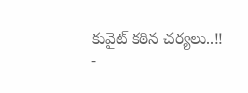కువైట్ కఠిన చర్యలు..!!
-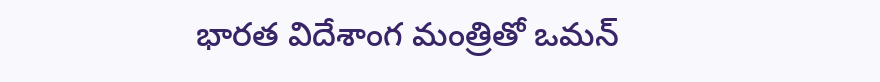భారత విదేశాంగ మంత్రితో ఒమన్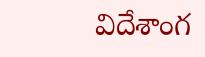విదేశాంగ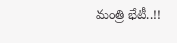మంత్రి భేటీ..!!